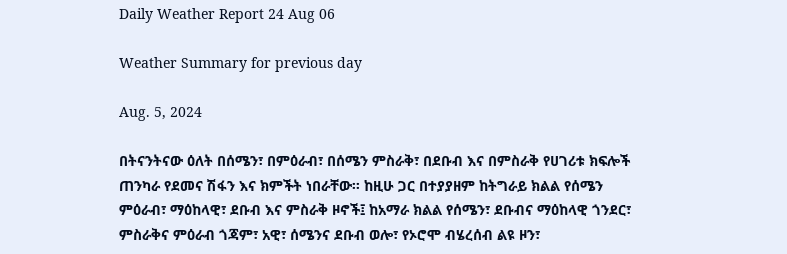Daily Weather Report 24 Aug 06

Weather Summary for previous day

Aug. 5, 2024

በትናንትናው ዕለት በሰሜን፣ በምዕራብ፣ በሰሜን ምስራቅ፣ በደቡብ እና በምስራቅ የሀገሪቱ ክፍሎች ጠንካራ የደመና ሽፋን እና ክምችት ነበራቸው፡፡ ከዚሁ ጋር በተያያዘም ከትግራይ ክልል የሰሜን ምዕራብ፣ ማዕከላዊ፣ ደቡብ እና ምስራቅ ዞኖች፤ ከአማራ ክልል የሰሜን፣ ደቡብና ማዕከላዊ ጎንደር፣ ምስራቅና ምዕራብ ጎጃም፣ አዊ፣ ሰሜንና ደቡብ ወሎ፣ የኦሮሞ ብሄረሰብ ልዩ ዞን፣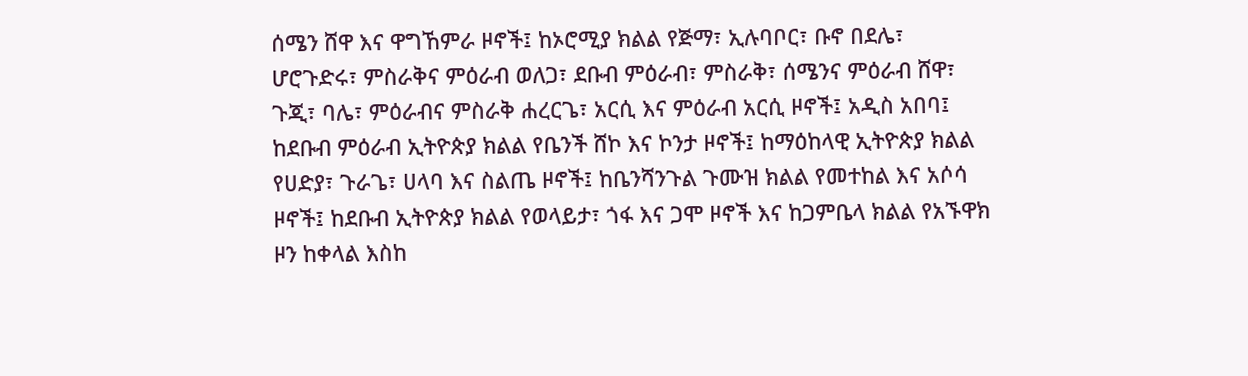ሰሜን ሸዋ እና ዋግኸምራ ዞኖች፤ ከኦሮሚያ ክልል የጅማ፣ ኢሉባቦር፣ ቡኖ በደሌ፣ ሆሮጉድሩ፣ ምስራቅና ምዕራብ ወለጋ፣ ደቡብ ምዕራብ፣ ምስራቅ፣ ሰሜንና ምዕራብ ሸዋ፣ ጉጂ፣ ባሌ፣ ምዕራብና ምስራቅ ሐረርጌ፣ አርሲ እና ምዕራብ አርሲ ዞኖች፤ አዲስ አበባ፤ ከደቡብ ምዕራብ ኢትዮጵያ ክልል የቤንች ሸኮ እና ኮንታ ዞኖች፤ ከማዕከላዊ ኢትዮጵያ ክልል የሀድያ፣ ጉራጌ፣ ሀላባ እና ስልጤ ዞኖች፤ ከቤንሻንጉል ጉሙዝ ክልል የመተከል እና አሶሳ ዞኖች፤ ከደቡብ ኢትዮጵያ ክልል የወላይታ፣ ጎፋ እና ጋሞ ዞኖች እና ከጋምቤላ ክልል የአኙዋክ ዞን ከቀላል እስከ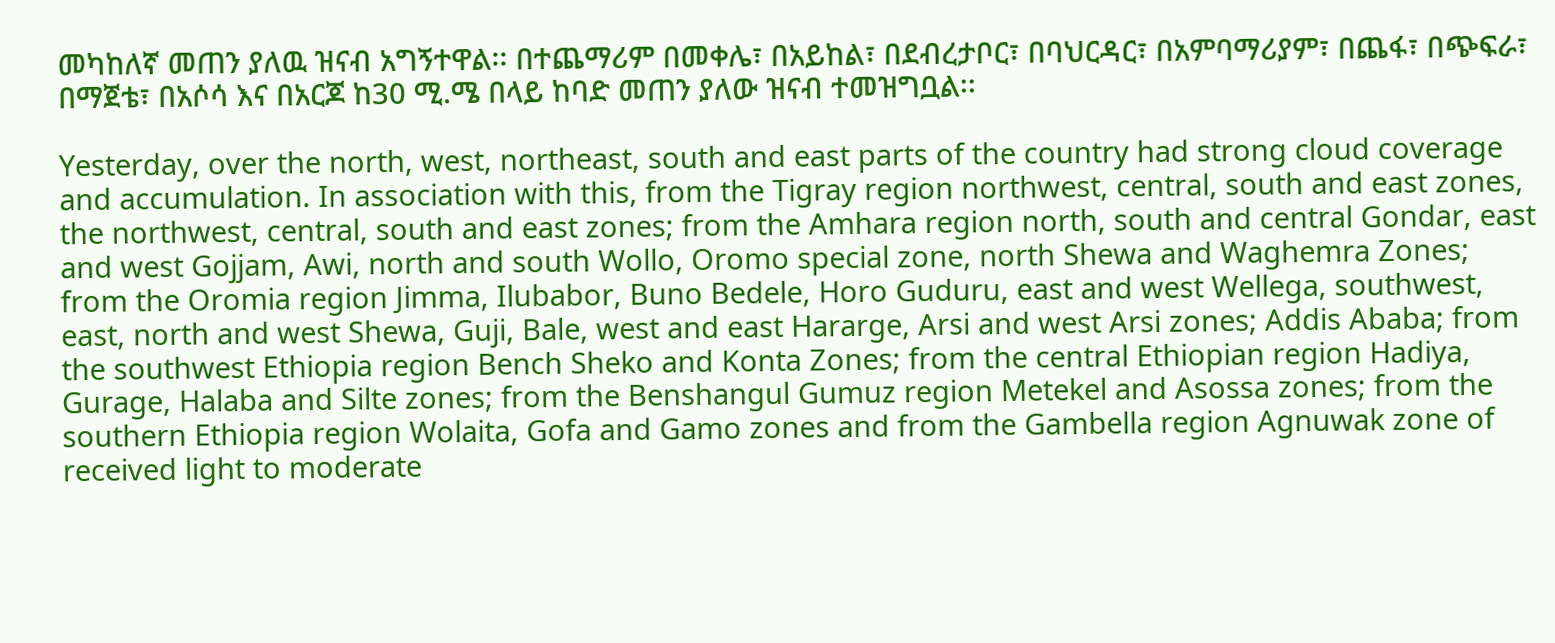መካከለኛ መጠን ያለዉ ዝናብ አግኝተዋል፡፡ በተጨማሪም በመቀሌ፣ በአይከል፣ በደብረታቦር፣ በባህርዳር፣ በአምባማሪያም፣ በጨፋ፣ በጭፍራ፣ በማጀቴ፣ በአሶሳ እና በአርጆ ከ30 ሚ.ሜ በላይ ከባድ መጠን ያለው ዝናብ ተመዝግቧል፡፡

Yesterday, over the north, west, northeast, south and east parts of the country had strong cloud coverage and accumulation. In association with this, from the Tigray region northwest, central, south and east zones, the northwest, central, south and east zones; from the Amhara region north, south and central Gondar, east and west Gojjam, Awi, north and south Wollo, Oromo special zone, north Shewa and Waghemra Zones; from the Oromia region Jimma, Ilubabor, Buno Bedele, Horo Guduru, east and west Wellega, southwest, east, north and west Shewa, Guji, Bale, west and east Hararge, Arsi and west Arsi zones; Addis Ababa; from the southwest Ethiopia region Bench Sheko and Konta Zones; from the central Ethiopian region Hadiya, Gurage, Halaba and Silte zones; from the Benshangul Gumuz region Metekel and Asossa zones; from the southern Ethiopia region Wolaita, Gofa and Gamo zones and from the Gambella region Agnuwak zone of received light to moderate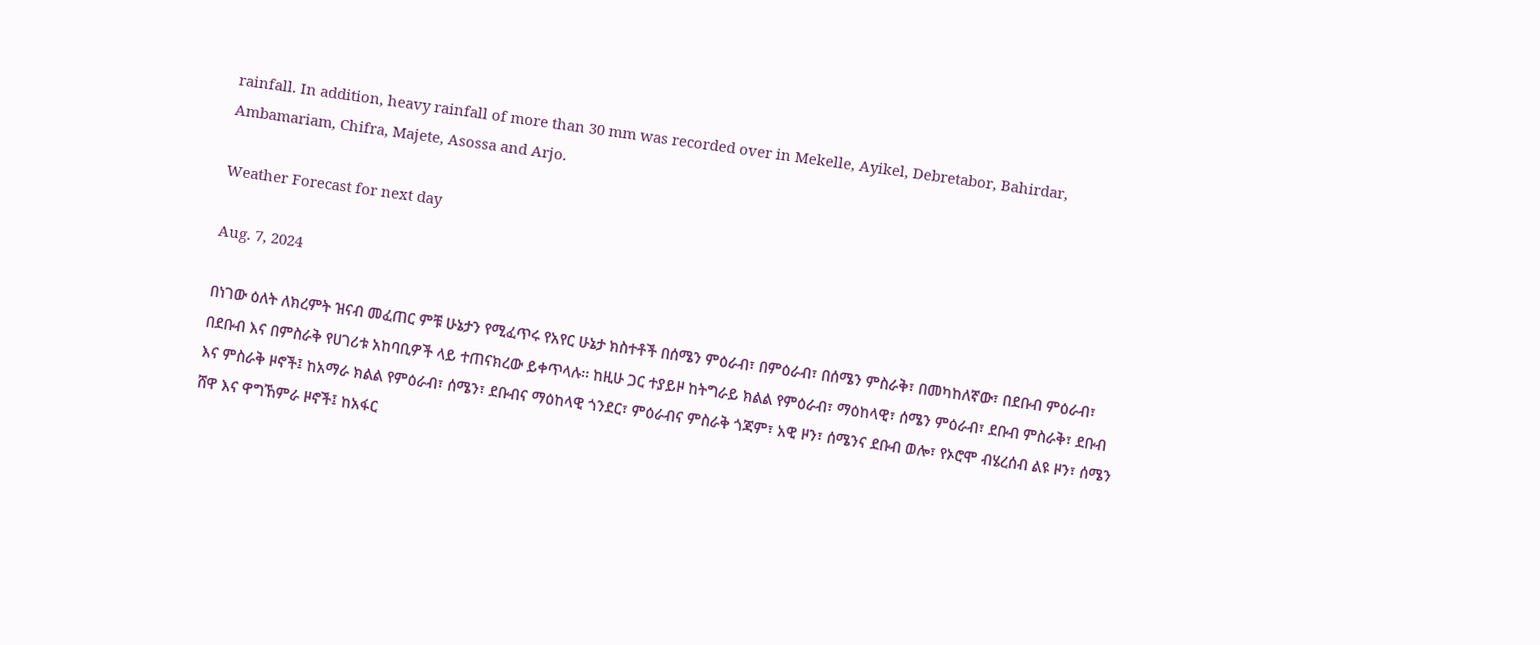rainfall. In addition, heavy rainfall of more than 30 mm was recorded over in Mekelle, Ayikel, Debretabor, Bahirdar, Ambamariam, Chifra, Majete, Asossa and Arjo.

Weather Forecast for next day

Aug. 7, 2024

በነገው ዕለት ለክረምት ዝናብ መፈጠር ምቹ ሁኔታን የሚፈጥሩ የአየር ሁኔታ ክስተቶች በሰሜን ምዕራብ፣ በምዕራብ፣ በሰሜን ምስራቅ፣ በመካከለኛው፣ በደቡብ ምዕራብ፣ በደቡብ እና በምስራቅ የሀገሪቱ አከባቢዎች ላይ ተጠናክረው ይቀጥላሉ፡፡ ከዚሁ ጋር ተያይዞ ከትግራይ ክልል የምዕራብ፣ ማዕከላዊ፣ ሰሜን ምዕራብ፣ ደቡብ ምስራቅ፣ ደቡብ እና ምስራቅ ዞኖች፤ ከአማራ ክልል የምዕራብ፣ ሰሜን፣ ደቡብና ማዕከላዊ ጎንደር፣ ምዕራብና ምስራቅ ጎጃም፣ አዊ ዞን፣ ሰሜንና ደቡብ ወሎ፣ የኦሮሞ ብሄረሰብ ልዩ ዞን፣ ሰሜን ሸዋ እና ዋግኸምራ ዞኖች፤ ከአፋር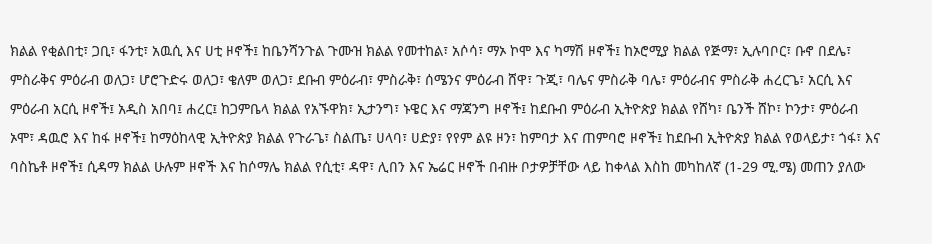ክልል የቂልበቲ፣ ጋቢ፣ ፋንቲ፣ አዉሲ እና ሀቲ ዞኖች፤ ከቤንሻንጉል ጉሙዝ ክልል የመተከል፣ አሶሳ፣ ማኦ ኮሞ እና ካማሽ ዞኖች፤ ከኦሮሚያ ክልል የጅማ፣ ኢሉባቦር፣ ቡኖ በደሌ፣ ምስራቅና ምዕራብ ወለጋ፣ ሆሮጉድሩ ወለጋ፣ ቄለም ወለጋ፣ ደቡብ ምዕራብ፣ ምስራቅ፣ ሰሜንና ምዕራብ ሸዋ፣ ጉጂ፣ ባሌና ምስራቅ ባሌ፣ ምዕራብና ምስራቅ ሐረርጌ፣ አርሲ እና ምዕራብ አርሲ ዞኖች፤ አዲስ አበባ፤ ሐረር፤ ከጋምቤላ ክልል የአኙዋክ፣ ኢታንግ፣ ኑዌር እና ማጃንግ ዞኖች፤ ከደቡብ ምዕራብ ኢትዮጵያ ክልል የሸካ፣ ቤንች ሸኮ፣ ኮንታ፣ ምዕራብ ኦሞ፣ ዳዉሮ እና ከፋ ዞኖች፤ ከማዕከላዊ ኢትዮጵያ ክልል የጉራጌ፣ ስልጤ፣ ሀላባ፣ ሀድያ፣ የየም ልዩ ዞን፣ ከምባታ እና ጠምባሮ ዞኖች፤ ከደቡብ ኢትዮጵያ ክልል የወላይታ፣ ጎፋ፣ እና ባስኬቶ ዞኖች፤ ሲዳማ ክልል ሁሉም ዞኖች እና ከሶማሌ ክልል የሲቲ፣ ዳዋ፣ ሊበን እና ኤሬር ዞኖች በብዙ ቦታዎቻቸው ላይ ከቀላል እስከ መካከለኛ (1-29 ሚ.ሜ) መጠን ያለው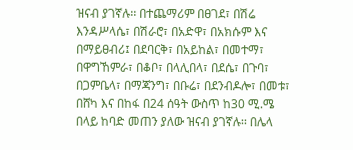ዝናብ ያገኛሉ፡፡ በተጨማሪም በፀገደ፣ በሽሬ እንዳሥላሴ፣ በሽራሮ፣ በአድዋ፣ በአክሱም እና በማይፀብሪ፤ በደባርቅ፣ በአይከል፣ በመተማ፣ በዋግኸምራ፣ በቆቦ፣ በላሊበላ፣ በደሴ፣ በጉባ፣ በጋምቤላ፣ በማጃንግ፣ በቡሬ፣ በደንብዶሎ፣ በመቱ፣ በሸካ እና በከፋ በ24 ሰዓት ውስጥ ከ30 ሚ.ሜ በላይ ከባድ መጠን ያለው ዝናብ ያገኛሉ፡፡ በሌላ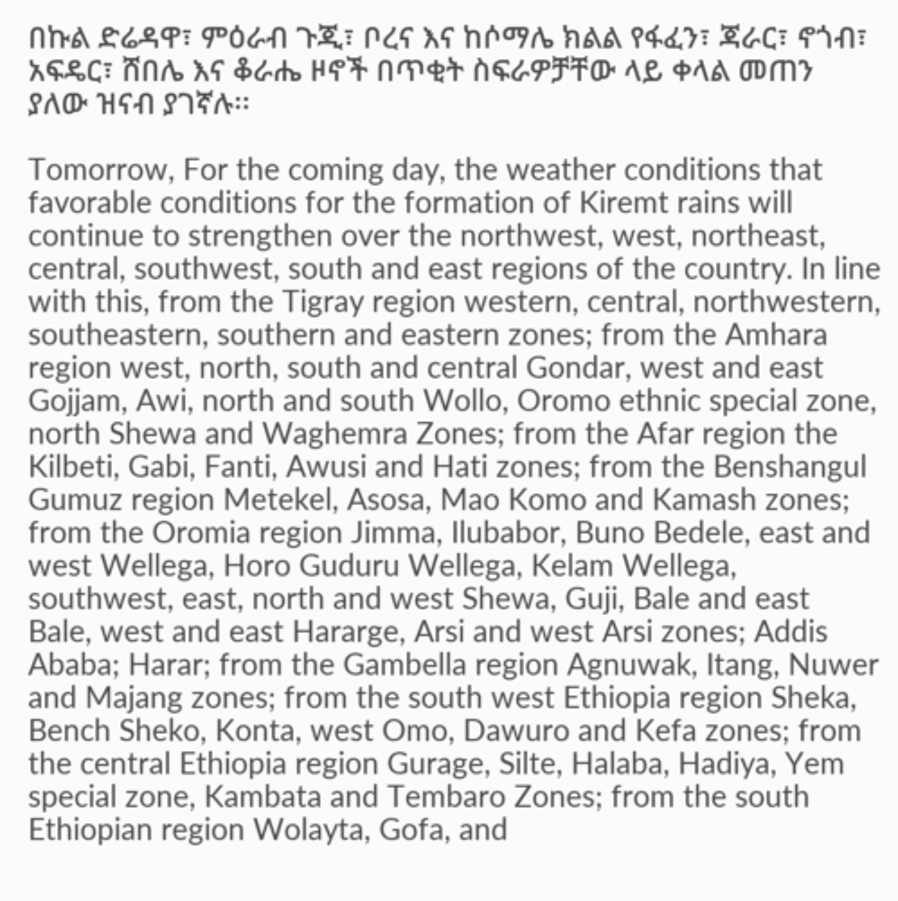በኩል ድሬዳዋ፣ ምዕራብ ጉጂ፣ ቦረና እና ከሶማሌ ክልል የፋፈን፣ ጃራር፣ ኖጎብ፣ አፍዴር፣ ሸበሌ እና ቆራሔ ዞኖች በጥቂት ስፍራዎቻቸው ላይ ቀላል መጠን ያለው ዝናብ ያገኛሉ፡፡

Tomorrow, For the coming day, the weather conditions that favorable conditions for the formation of Kiremt rains will continue to strengthen over the northwest, west, northeast, central, southwest, south and east regions of the country. In line with this, from the Tigray region western, central, northwestern, southeastern, southern and eastern zones; from the Amhara region west, north, south and central Gondar, west and east Gojjam, Awi, north and south Wollo, Oromo ethnic special zone, north Shewa and Waghemra Zones; from the Afar region the Kilbeti, Gabi, Fanti, Awusi and Hati zones; from the Benshangul Gumuz region Metekel, Asosa, Mao Komo and Kamash zones; from the Oromia region Jimma, Ilubabor, Buno Bedele, east and west Wellega, Horo Guduru Wellega, Kelam Wellega, southwest, east, north and west Shewa, Guji, Bale and east Bale, west and east Hararge, Arsi and west Arsi zones; Addis Ababa; Harar; from the Gambella region Agnuwak, Itang, Nuwer and Majang zones; from the south west Ethiopia region Sheka, Bench Sheko, Konta, west Omo, Dawuro and Kefa zones; from the central Ethiopia region Gurage, Silte, Halaba, Hadiya, Yem special zone, Kambata and Tembaro Zones; from the south Ethiopian region Wolayta, Gofa, and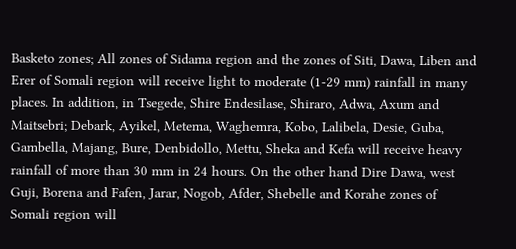Basketo zones; All zones of Sidama region and the zones of Siti, Dawa, Liben and Erer of Somali region will receive light to moderate (1-29 mm) rainfall in many places. In addition, in Tsegede, Shire Endesilase, Shiraro, Adwa, Axum and Maitsebri; Debark, Ayikel, Metema, Waghemra, Kobo, Lalibela, Desie, Guba, Gambella, Majang, Bure, Denbidollo, Mettu, Sheka and Kefa will receive heavy rainfall of more than 30 mm in 24 hours. On the other hand Dire Dawa, west Guji, Borena and Fafen, Jarar, Nogob, Afder, Shebelle and Korahe zones of Somali region will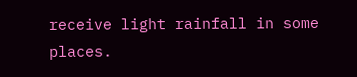receive light rainfall in some places.